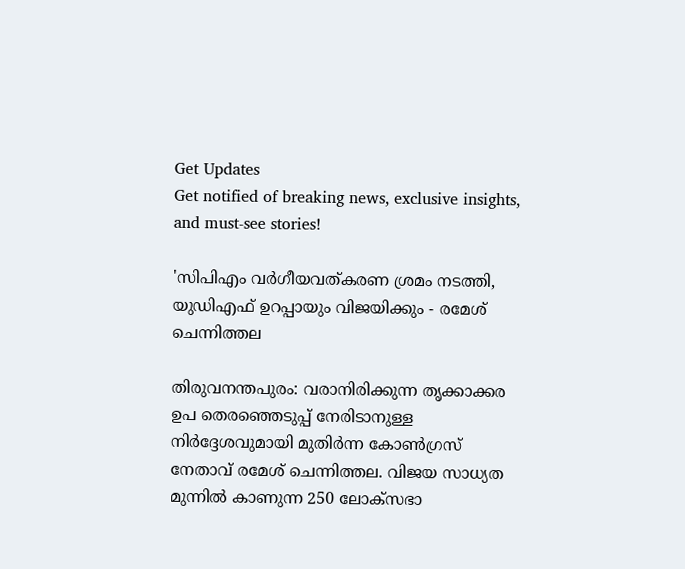Get Updates
Get notified of breaking news, exclusive insights, and must-see stories!

'സിപിഎം വര്‍ഗീയവത്കരണ ശ്രമം നടത്തി, യുഡിഎഫ് ഉറപ്പായും വിജയിക്കും - രമേശ് ചെന്നിത്തല

തിരുവനന്തപുരം: വരാനിരിക്കുന്ന തൃക്കാക്കര ഉപ തെരഞ്ഞെടുപ്പ് നേരിടാനുള്ള നിർദ്ദേശവുമായി മുതിർന്ന കോൺഗ്രസ് നേതാവ് രമേശ് ചെന്നിത്തല. വിജയ സാധ്യത മുന്നിൽ കാണുന്ന 250 ലോക്സഭാ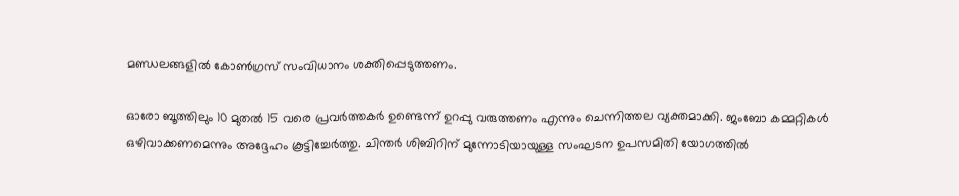മണ്ഡലങ്ങളിൽ കോൺഗ്രസ് സംവിധാനം ശക്തിപ്പെടുത്തണം.

ഓരോ ബൂത്തിലും 10 മുതൽ 15 വരെ പ്രവർത്തകർ ഉണ്ടെന്ന് ഉറപ്പു വരുത്തണം എന്നും ചെന്നിത്തല വ്യക്തമാക്കി. ജംബോ കമ്മറ്റികൾ ഒഴിവാക്കണമെന്നും അദ്ദേഹം കൂട്ടിച്ചേർത്തു. ചിന്തർ ശിബിറിന് മുന്നോടിയായുള്ള സംഘടന ഉപസമിതി യോഗത്തിൽ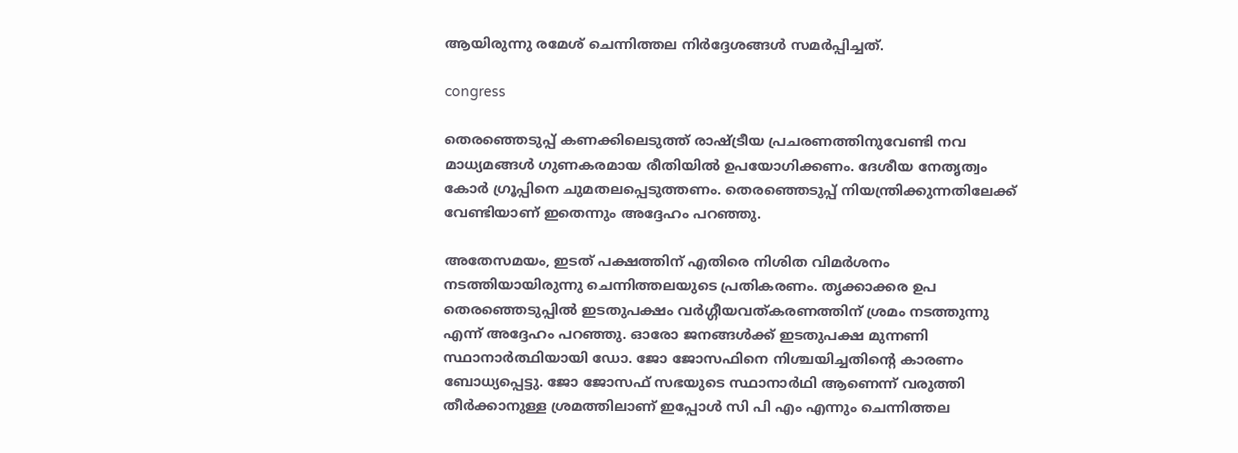ആയിരുന്നു രമേശ് ചെന്നിത്തല നിർദ്ദേശങ്ങൾ സമർപ്പിച്ചത്.

congress

തെരഞ്ഞെടുപ്പ് കണക്കിലെടുത്ത് രാഷ്ട്രീയ പ്രചരണത്തിനുവേണ്ടി നവ മാധ്യമങ്ങൾ ഗുണകരമായ രീതിയിൽ ഉപയോഗിക്കണം. ദേശീയ നേതൃത്വം കോർ ഗ്രൂപ്പിനെ ചുമതലപ്പെടുത്തണം. തെരഞ്ഞെടുപ്പ് നിയന്ത്രിക്കുന്നതിലേക്ക് വേണ്ടിയാണ് ഇതെന്നും അദ്ദേഹം പറഞ്ഞു.

അതേസമയം, ഇടത് പക്ഷത്തിന് എതിരെ നിശിത വിമർശനം നടത്തിയായിരുന്നു ചെന്നിത്തലയുടെ പ്രതികരണം. തൃക്കാക്കര ഉപ തെരഞ്ഞെടുപ്പിൽ ഇടതുപക്ഷം വർഗ്ഗീയവത്കരണത്തിന് ശ്രമം നടത്തുന്നു എന്ന് അദ്ദേഹം പറഞ്ഞു. ഓരോ ജനങ്ങൾക്ക് ഇടതുപക്ഷ മുന്നണി സ്ഥാനാർത്ഥിയായി ഡോ. ജോ ജോസഫിനെ നിശ്ചയിച്ചതിന്റെ കാരണം ബോധ്യപ്പെട്ടു. ജോ ജോസഫ് സഭയുടെ സ്ഥാനാർഥി ആണെന്ന് വരുത്തി തീർക്കാനുള്ള ശ്രമത്തിലാണ് ഇപ്പോൾ സി പി എം എന്നും ചെന്നിത്തല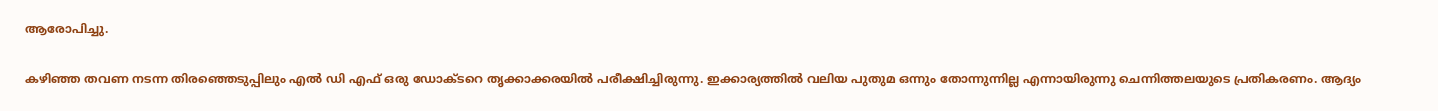ആരോപിച്ചു.

കഴിഞ്ഞ തവണ നടന്ന തിരഞ്ഞെടുപ്പിലും എൽ ഡി എഫ് ഒരു ഡോക്ടറെ തൃക്കാക്കരയിൽ പരീക്ഷിച്ചിരുന്നു. ഇക്കാര്യത്തിൽ വലിയ പുതുമ ഒന്നും തോന്നുന്നില്ല എന്നായിരുന്നു ചെന്നിത്തലയുടെ പ്രതികരണം. ആദ്യം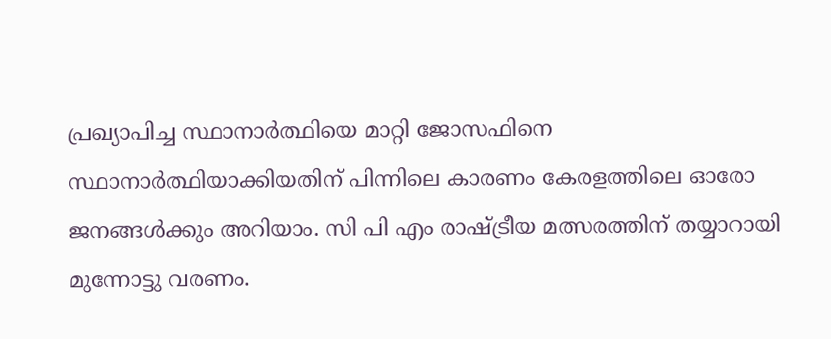പ്രഖ്യാപിച്ച സ്ഥാനാർത്ഥിയെ മാറ്റി ജോസഫിനെ സ്ഥാനാർത്ഥിയാക്കിയതിന് പിന്നിലെ കാരണം കേരളത്തിലെ ഓരോ ജനങ്ങൾക്കും അറിയാം. സി പി എം രാഷ്ട്രീയ മത്സരത്തിന് തയ്യാറായി മുന്നോട്ടു വരണം.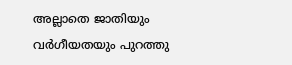അല്ലാതെ ജാതിയും വർഗീയതയും പുറത്തു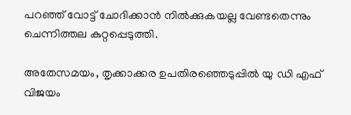പറഞ്ഞ് വോട്ട് ചോദിക്കാൻ നിൽക്കുകയല്ല വേണ്ടതെന്നും ചെന്നിത്തല കുറ്റപ്പെടുത്തി.

അതേസമയം, തൃക്കാക്കര ഉപതിരഞ്ഞെടുപ്പിൽ യു ഡി എഫ് വിജയം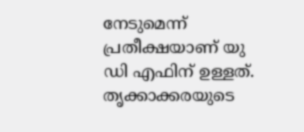നേടുമെന്ന് പ്രതീക്ഷയാണ് യു ഡി എഫിന് ഉള്ളത്. തൃക്കാക്കരയുടെ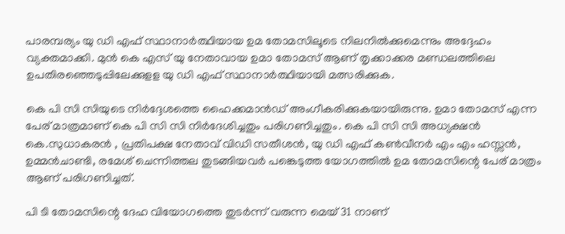പാരമ്പര്യം യു ഡി എഫ് സ്ഥാനാർത്ഥിയായ ഉമ തോമസിലൂടെ നിലനിൽക്കുമെന്നും അദ്ദേഹം വ്യക്തമാക്കി. മുൻ കെ എസ്‌ യു നേതാവായ ഉമാ തോമസ് ആണ് തൃക്കാക്കര മണ്ഡലത്തിലെ ഉപതിരഞ്ഞെടുപ്പിലേക്കുളള യു ഡി എഫ് സ്ഥാനാർത്ഥിയായി മത്സരിക്കുക.

കെ പി സി സിയുടെ നിർദ്ദേശത്തെ ഹൈക്കമാൻഡ് അംഗീകരിക്കുകയായിരുന്നു. ഉമാ തോമസ് എന്ന പേര് മാത്രമാണ് കെ പി സി സി നിർദേശിച്ചതും പരിഗണിച്ചതും. കെ പി സി സി അധ്യക്ഷൻ കെ.സുധാകരൻ , പ്രതിപക്ഷ നേതാവ് വിഡി സതീശൻ, യു ഡി എഫ് കൺവീന‍ർ എം എം ഹസ്സൻ, ഉമ്മൻചാണ്ടി, രമേശ് ചെന്നിത്തല തുടങ്ങിയവർ പങ്കെടുത്ത യോഗത്തിൽ ഉമ തോമസിന്റെ പേര് മാത്രം ആണ് പരിഗണിച്ചത്.

പി ടി തോമസിന്റെ ദേഹ വിയോഗത്തെ തുടർന്ന് വരുന്ന മെയ് 31 നാണ്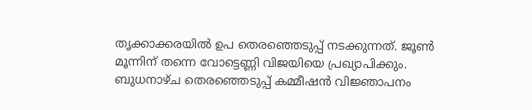തൃക്കാക്കരയിൽ ഉപ തെരഞ്ഞെടുപ്പ് നടക്കുന്നത്. ജൂൺ മൂന്നിന് തന്നെ വോട്ടെണ്ണി വിജയിയെ പ്രഖ്യാപിക്കും. ബുധനാഴ്ച തെരഞ്ഞെടുപ്പ് കമ്മീഷൻ വിജ്ഞാപനം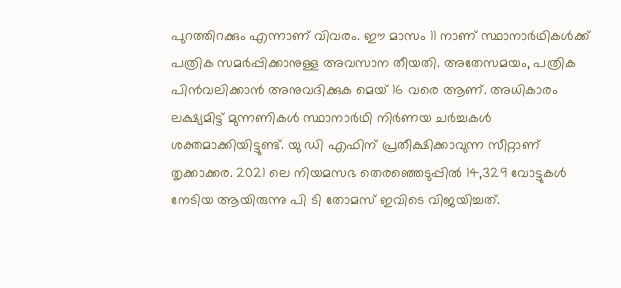പുറത്തിറക്കും എന്നാണ് വിവരം. ഈ മാസം 11 നാണ് സ്ഥാനാർഥികൾക്ക് പത്രിക സമർപ്പിക്കാനുള്ള അവസാന തീയതി. അതേസമയം, പത്രിക പിൻവലിക്കാൻ അനുവദിക്കുക മെയ് 16 വരെ ആണ്. അധികാരം ലക്ഷ്യമിട്ട് മുന്നണികൾ സ്ഥാനാർഥി നിർണയ ചർച്ചകൾ ശക്തമാക്കിയിട്ടുണ്ട്. യു ഡി എഫിന് പ്രതീക്ഷിക്കാവുന്ന സീറ്റാണ് തൃക്കാക്കര. 2021 ലെ നിയമസഭ തെരഞ്ഞെടുപ്പിൽ 14,329 വോട്ടുകൾ നേടിയ ആയിരുന്നു പി ടി തോമസ് ഇവിടെ വിജയിച്ചത്.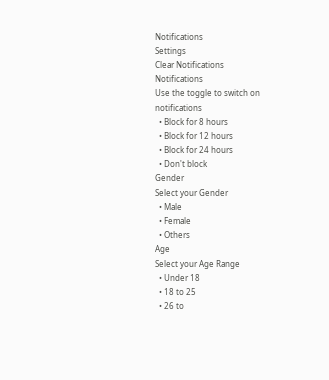Notifications
Settings
Clear Notifications
Notifications
Use the toggle to switch on notifications
  • Block for 8 hours
  • Block for 12 hours
  • Block for 24 hours
  • Don't block
Gender
Select your Gender
  • Male
  • Female
  • Others
Age
Select your Age Range
  • Under 18
  • 18 to 25
  • 26 to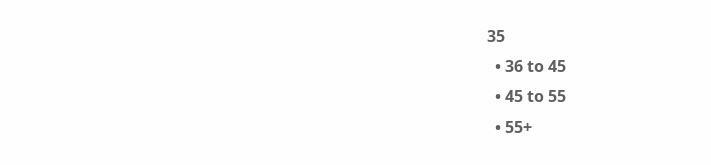35
  • 36 to 45
  • 45 to 55
  • 55+